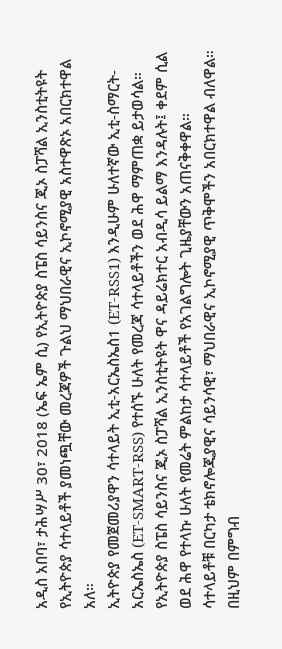አዲስ አበባ፣ ታሕሣሥ 30፣ 2018 (ኤፍ ኤም ሲ) የኢትዮጵያ ስፔስ ሳይንስና ጂኦ ስፓሻል ኢንስቲትዩት የኢትዮጵያ ሳተላይቶች ያመነጯቸው መረጃዎች ጉልህ ማህበራዊና ኢኮኖሚያዊ አስተዋጽኦ አበርክተዋል አለ።
ኢትዮጵያ የመጀመሪያዋን ሳተላይት ኢቲ-አርኤስኤስ1 (ET-RSS1) እንዲሁም ሁለተኛው ኢቲ-ስማርት-አርኤስኤስ (ET-SMART-RSS) የተሰኙ ሁለት የመረጃ ሳተላይቶችን ወደ ሕዋ ማምጠቋ ይታወሳል።
የኢትዮጵያ ስፔስ ሳይንስና ጂኦ ስፓሻል ኢንስቲትዩት ዋና ዳይሬክተር አብዲሳ ይልማ እንዳሉት፤ ቀደም ሲል ወደ ሕዋ የተላኩ ሁለት የመሬት ምልከታ ሳተላይቶች የአገልግሎት ጊዜያቸውን አጠናቅቀዋል።
ሳተላይቶቹ በርካታ ቴክኖሎጂያዊና ሳይንሳዊ፣ ማህበራዊና ኢኮኖሚያዊ ጥቅሞችን አበርክተዋል ብለዋል።
በዚህም በምግብ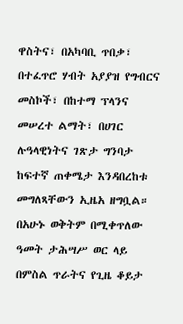ዋስትና፣ በአካባቢ ጥበቃ፣ በተፈጥሮ ሃብት አያያዝ የግብርና መስኮች፣ በከተማ ፕላንና መሠረተ ልማት፣ በሀገር ሉዓላዊነትና ገጽታ ግንባታ ከፍተኛ ጠቀሜታ እንዳበረከቱ መግለጻቸውን ኢዜአ ዘግቧል።
በአሁኑ ወቅትም በሚቀጥለው ዓመት ታሕሣሥ ወር ላይ በምስል ጥራትና የጊዜ ቆይታ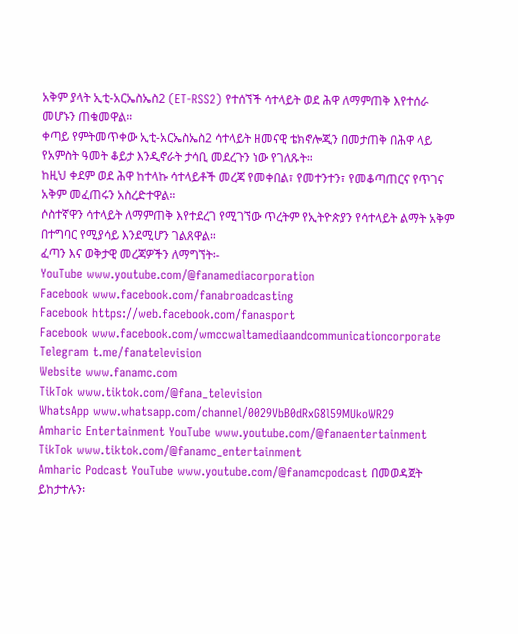አቅም ያላት ኢቲ-አርኤስኤስ2 (ET-RSS2) የተሰኘች ሳተላይት ወደ ሕዋ ለማምጠቅ እየተሰራ መሆኑን ጠቁመዋል።
ቀጣይ የምትመጥቀው ኢቲ-አርኤስኤስ2 ሳተላይት ዘመናዊ ቴክኖሎጂን በመታጠቅ በሕዋ ላይ የአምስት ዓመት ቆይታ እንዲኖራት ታሳቢ መደረጉን ነው የገለጹት።
ከዚህ ቀደም ወደ ሕዋ ከተላኩ ሳተላይቶች መረጃ የመቀበል፣ የመተንተን፣ የመቆጣጠርና የጥገና አቅም መፈጠሩን አስረድተዋል።
ሶስተኛዋን ሳተላይት ለማምጠቅ እየተደረገ የሚገኘው ጥረትም የኢትዮጵያን የሳተላይት ልማት አቅም በተግባር የሚያሳይ እንደሚሆን ገልጸዋል።
ፈጣን እና ወቅታዊ መረጃዎችን ለማግኘት፡-
YouTube www.youtube.com/@fanamediacorporation
Facebook www.facebook.com/fanabroadcasting
Facebook https://web.facebook.com/fanasport
Facebook www.facebook.com/wmccwaltamediaandcommunicationcorporate
Telegram t.me/fanatelevision
Website www.fanamc.com
TikTok www.tiktok.com/@fana_television
WhatsApp www.whatsapp.com/channel/0029VbB0dRxG8l59MUkoWR29
Amharic Entertainment YouTube www.youtube.com/@fanaentertainment
TikTok www.tiktok.com/@fanamc_entertainment
Amharic Podcast YouTube www.youtube.com/@fanamcpodcast በመወዳጀት ይከታተሉን፡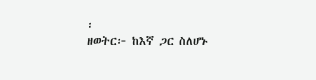፡
ዘወትር፦ ከእኛ ጋር ስለሆኑ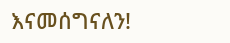እናመሰግናለን!